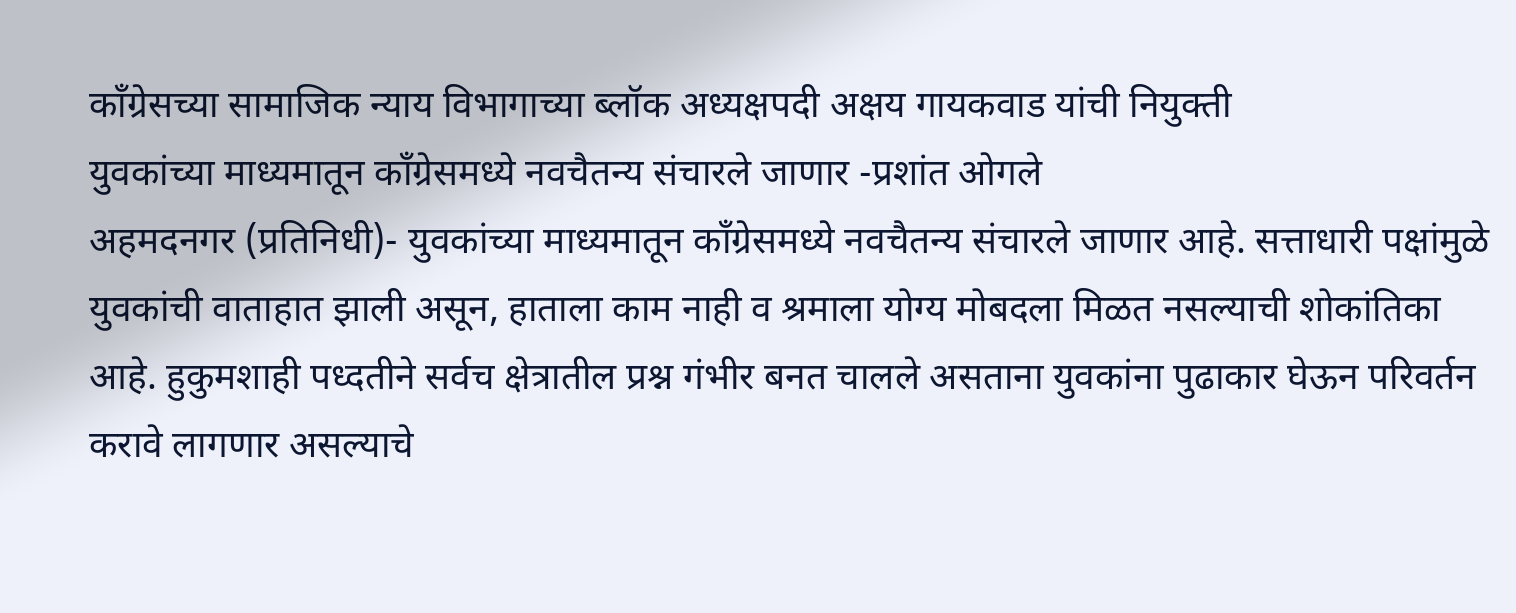काँग्रेसच्या सामाजिक न्याय विभागाच्या ब्लॉक अध्यक्षपदी अक्षय गायकवाड यांची नियुक्ती
युवकांच्या माध्यमातून काँग्रेसमध्ये नवचैतन्य संचारले जाणार -प्रशांत ओगले
अहमदनगर (प्रतिनिधी)- युवकांच्या माध्यमातून काँग्रेसमध्ये नवचैतन्य संचारले जाणार आहे. सत्ताधारी पक्षांमुळे युवकांची वाताहात झाली असून, हाताला काम नाही व श्रमाला योग्य मोबदला मिळत नसल्याची शोकांतिका आहे. हुकुमशाही पध्दतीने सर्वच क्षेत्रातील प्रश्न गंभीर बनत चालले असताना युवकांना पुढाकार घेऊन परिवर्तन करावे लागणार असल्याचे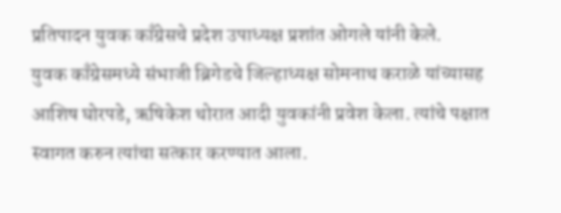प्रतिपादन युवक काँग्रेसचे प्रदेश उपाध्यक्ष प्रशांत ओगले यांनी केले.
युवक काँग्रेसमध्ये संभाजी ब्रिगेडचे जिल्हाध्यक्ष सोमनाथ कराळे यांच्यासह आशिष घोरपडे, ऋषिकेश थोरात आदी युवकांनी प्रवेश केला. त्यांचे पक्षात स्वागत करुन त्यांचा सत्कार करण्यात आला.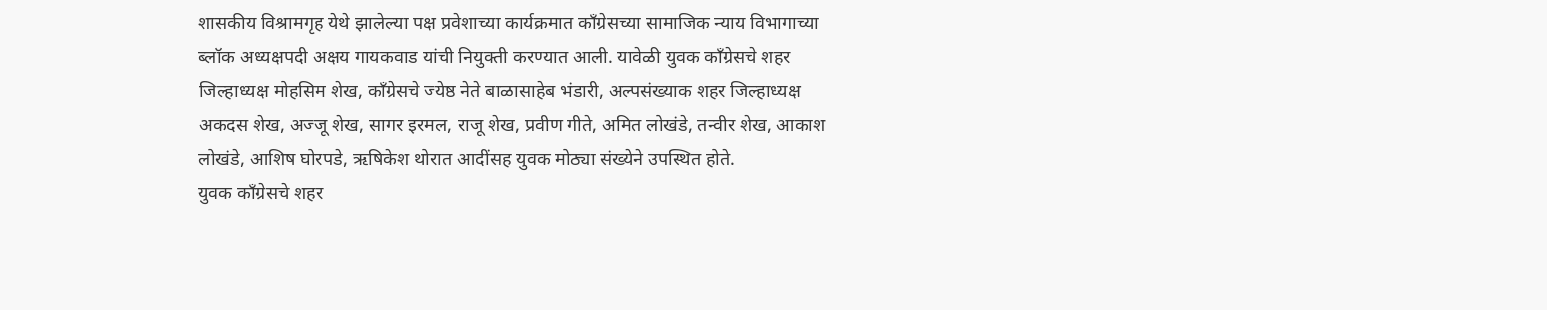शासकीय विश्रामगृह येथे झालेल्या पक्ष प्रवेशाच्या कार्यक्रमात काँग्रेसच्या सामाजिक न्याय विभागाच्या ब्लॉक अध्यक्षपदी अक्षय गायकवाड यांची नियुक्ती करण्यात आली. यावेळी युवक काँग्रेसचे शहर जिल्हाध्यक्ष मोहसिम शेख, काँग्रेसचे ज्येष्ठ नेते बाळासाहेब भंडारी, अल्पसंख्याक शहर जिल्हाध्यक्ष अकदस शेख, अज्जू शेख, सागर इरमल, राजू शेख, प्रवीण गीते, अमित लोखंडे, तन्वीर शेख, आकाश लोखंडे, आशिष घोरपडे, ऋषिकेश थोरात आदींसह युवक मोठ्या संख्येने उपस्थित होते.
युवक काँग्रेसचे शहर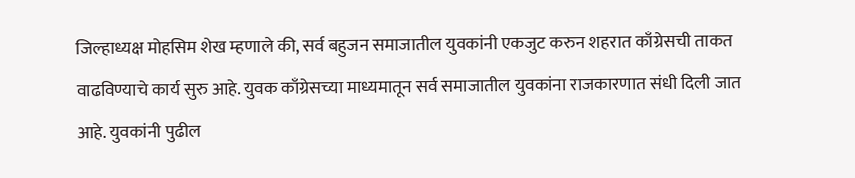जिल्हाध्यक्ष मोहसिम शेख म्हणाले की, सर्व बहुजन समाजातील युवकांनी एकजुट करुन शहरात काँग्रेसची ताकत वाढविण्याचे कार्य सुरु आहे. युवक काँग्रेसच्या माध्यमातून सर्व समाजातील युवकांना राजकारणात संधी दिली जात आहे. युवकांनी पुढील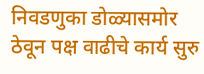निवडणुका डोळ्यासमोर ठेवून पक्ष वाढीचे कार्य सुरु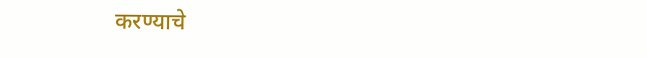करण्याचे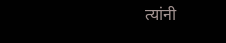त्यांनी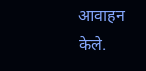आवाहन केले.